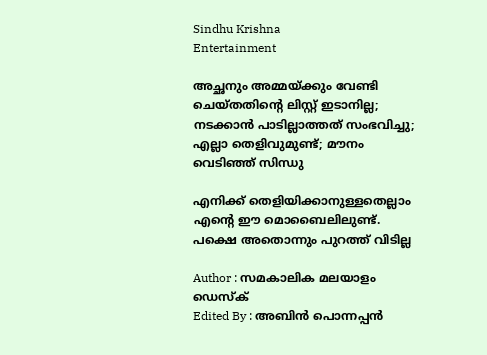Sindhu Krishna
Entertainment

അച്ഛനും അമ്മയ്ക്കും വേണ്ടി ചെയ്തതിന്റെ ലിസ്റ്റ് ഇടാനില്ല; നടക്കാന്‍ പാടില്ലാത്തത് സംഭവിച്ചു; എല്ലാ തെളിവുമുണ്ട്; മൗനം വെടിഞ്ഞ് സിന്ധു

എനിക്ക് തെളിയിക്കാനുള്ളതെല്ലാം എന്റെ ഈ മൊബൈലിലുണ്ട്. പക്ഷെ അതൊന്നും പുറത്ത് വിടില്ല

Author : സമകാലിക മലയാളം ഡെസ്ക്
Edited By : അബിന്‍ പൊന്നപ്പന്‍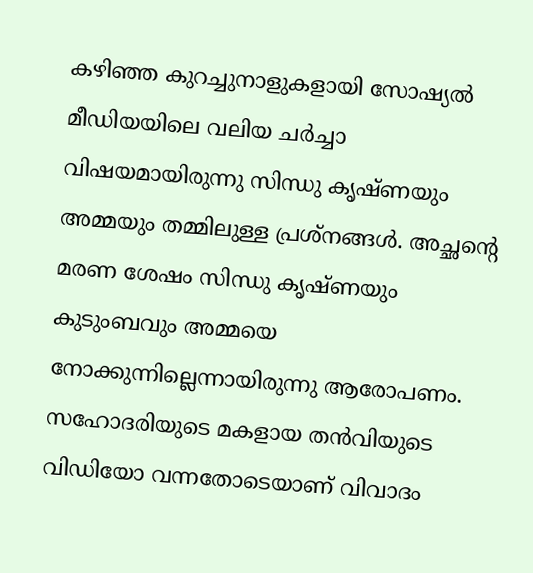കഴിഞ്ഞ കുറച്ചുനാളുകളായി സോഷ്യല്‍ മീഡിയയിലെ വലിയ ചര്‍ച്ചാ വിഷയമായിരുന്നു സിന്ധു കൃഷ്ണയും അമ്മയും തമ്മിലുള്ള പ്രശ്‌നങ്ങള്‍. അച്ഛന്റെ മരണ ശേഷം സിന്ധു കൃഷ്ണയും കുടുംബവും അമ്മയെ നോക്കുന്നില്ലെന്നായിരുന്നു ആരോപണം. സഹോദരിയുടെ മകളായ തന്‍വിയുടെ വിഡിയോ വന്നതോടെയാണ് വിവാദം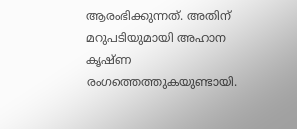ആരംഭിക്കുന്നത്. അതിന് മറുപടിയുമായി അഹാന കൃഷ്ണ രംഗത്തെത്തുകയുണ്ടായി.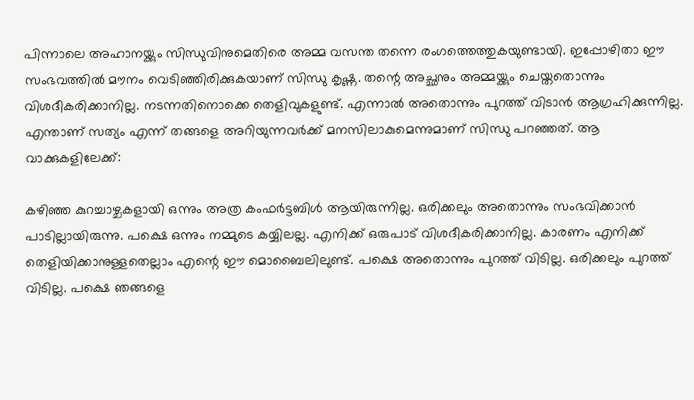പിന്നാലെ അഹാനയ്ക്കും സിന്ധുവിനുമെതിരെ അമ്മ വസന്ത തന്നെ രംഗത്തെത്തുകയുണ്ടായി. ഇപ്പോഴിതാ ഈ സംഭവത്തില്‍ മൗനം വെടിഞ്ഞിരിക്കുകയാണ് സിന്ധു കൃഷ്ണ. തന്റെ അച്ഛനും അമ്മയ്ക്കും ചെയ്തതൊന്നും വിശദീകരിക്കാനില്ല. നടന്നതിനൊക്കെ തെളിവുകളുണ്ട്. എന്നാല്‍ അതൊന്നും പുറത്ത് വിടാന്‍ ആഗ്രഹിക്കുന്നില്ല. എന്താണ് സത്യം എന്ന് തങ്ങളെ അറിയുന്നവര്‍ക്ക് മനസിലാകുമെന്നുമാണ് സിന്ധു പറഞ്ഞത്. ആ വാക്കുകളിലേക്ക്:

കഴിഞ്ഞ കുറച്ചാഴ്ചകളായി ഒന്നും അത്ര കംഫര്‍ട്ടബിള്‍ ആയിരുന്നില്ല. ഒരിക്കലും അതൊന്നും സംഭവിക്കാന്‍ പാടില്ലായിരുന്നു. പക്ഷെ ഒന്നും നമ്മുടെ കയ്യിലല്ല. എനിക്ക് ഒരുപാട് വിശദീകരിക്കാനില്ല. കാരണം എനിക്ക് തെളിയിക്കാനുള്ളതെല്ലാം എന്റെ ഈ മൊബൈലിലുണ്ട്. പക്ഷെ അതൊന്നും പുറത്ത് വിടില്ല. ഒരിക്കലും പുറത്ത് വിടില്ല. പക്ഷെ ഞങ്ങളെ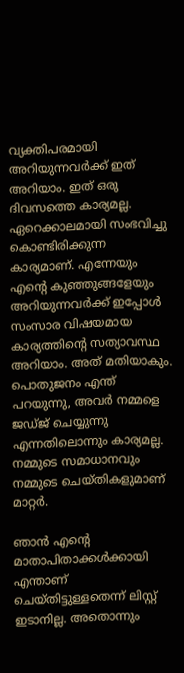വ്യക്തിപരമായി അറിയുന്നവര്‍ക്ക് ഇത് അറിയാം. ഇത് ഒരു ദിവസത്തെ കാര്യമല്ല. ഏറെക്കാലമായി സംഭവിച്ചു കൊണ്ടിരിക്കുന്ന കാര്യമാണ്. എന്നേയും എന്റെ കുഞ്ഞുങ്ങളേയും അറിയുന്നവര്‍ക്ക് ഇപ്പോള്‍ സംസാര വിഷയമായ കാര്യത്തിന്റെ സത്യാവസ്ഥ അറിയാം. അത് മതിയാകും. പൊതുജനം എന്ത് പറയുന്നു, അവര്‍ നമ്മളെ ജഡ്ജ് ചെയ്യുന്നു എന്നതിലൊന്നും കാര്യമല്ല. നമ്മുടെ സമാധാനവും നമ്മുടെ ചെയ്തികളുമാണ് മാറ്റര്‍.

ഞാന്‍ എന്റെ മാതാപിതാക്കള്‍ക്കായി എന്താണ് ചെയ്തിട്ടുള്ളതെന്ന് ലിസ്റ്റ് ഇടാനില്ല. അതൊന്നും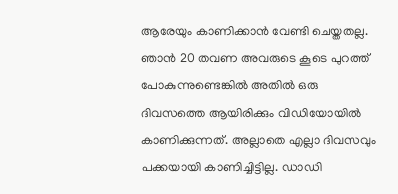ആരേയും കാണിക്കാന്‍ വേണ്ടി ചെയ്തതല്ല. ഞാന്‍ 20 തവണ അവരുടെ കൂടെ പുറത്ത് പോകുന്നുണ്ടെങ്കില്‍ അതില്‍ ഒരു ദിവസത്തെ ആയിരിക്കും വിഡിയോയില്‍ കാണിക്കുന്നത്. അല്ലാതെ എല്ലാ ദിവസവും പക്കയായി കാണിച്ചിട്ടില്ല. ഡാഡി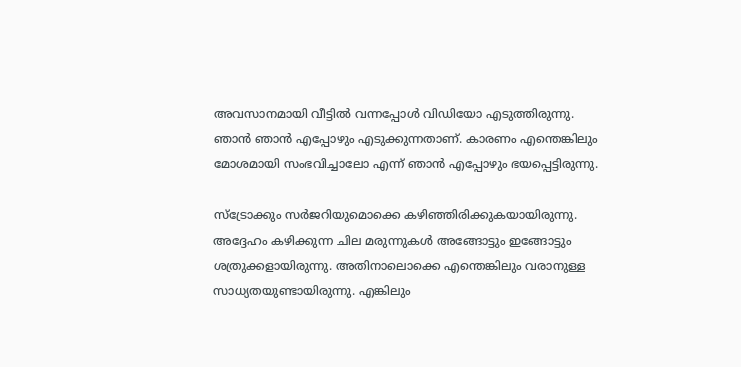അവസാനമായി വീട്ടില്‍ വന്നപ്പോള്‍ വിഡിയോ എടുത്തിരുന്നു. ഞാന്‍ ഞാന്‍ എപ്പോഴും എടുക്കുന്നതാണ്. കാരണം എന്തെങ്കിലും മോശമായി സംഭവിച്ചാലോ എന്ന് ഞാന്‍ എപ്പോഴും ഭയപ്പെട്ടിരുന്നു.

സ്ട്രോക്കും സര്‍ജറിയുമൊക്കെ കഴിഞ്ഞിരിക്കുകയായിരുന്നു. അദ്ദേഹം കഴിക്കുന്ന ചില മരുന്നുകള്‍ അങ്ങോട്ടും ഇങ്ങോട്ടും ശത്രുക്കളായിരുന്നു. അതിനാലൊക്കെ എന്തെങ്കിലും വരാനുള്ള സാധ്യതയുണ്ടായിരുന്നു. എങ്കിലും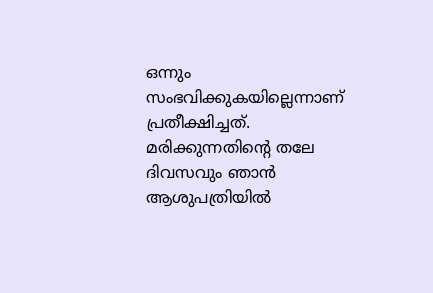ഒന്നും സംഭവിക്കുകയില്ലെന്നാണ് പ്രതീക്ഷിച്ചത്. മരിക്കുന്നതിന്റെ തലേ ദിവസവും ഞാന്‍ ആശുപത്രിയില്‍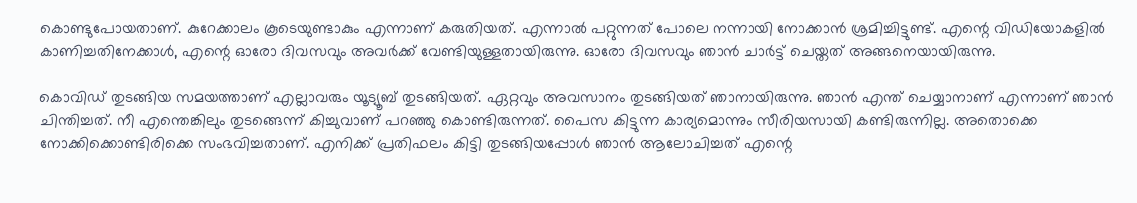കൊണ്ടുപോയതാണ്. കുറേക്കാലം കൂടെയുണ്ടാകും എന്നാണ് കരുതിയത്. എന്നാല്‍ പറ്റുന്നത് പോലെ നന്നായി നോക്കാന്‍ ശ്രമിച്ചിട്ടുണ്ട്. എന്റെ വിഡിയോകളില്‍ കാണിച്ചതിനേക്കാള്‍, എന്റെ ഓരോ ദിവസവും അവര്‍ക്ക് വേണ്ടിയുള്ളതായിരുന്നു. ഓരോ ദിവസവും ഞാന്‍ ചാര്‍ട്ട് ചെയ്തത് അങ്ങനെയായിരുന്നു.

കൊവിഡ് തുടങ്ങിയ സമയത്താണ് എല്ലാവരും യൂട്യൂബ് തുടങ്ങിയത്. ഏറ്റവും അവസാനം തുടങ്ങിയത് ഞാനായിരുന്നു. ഞാന്‍ എന്ത് ചെയ്യാനാണ് എന്നാണ് ഞാന്‍ ചിന്തിച്ചത്. നീ എന്തെങ്കിലും തുടങ്ങെന്ന് കിച്ചുവാണ് പറഞ്ഞു കൊണ്ടിരുന്നത്. പൈസ കിട്ടുന്ന കാര്യമൊന്നും സീരിയസായി കണ്ടിരുന്നില്ല. അതൊക്കെ നോക്കിക്കൊണ്ടിരിക്കെ സംഭവിച്ചതാണ്. എനിക്ക് പ്രതിഫലം കിട്ടി തുടങ്ങിയപ്പോള്‍ ഞാന്‍ ആലോചിച്ചത് എന്റെ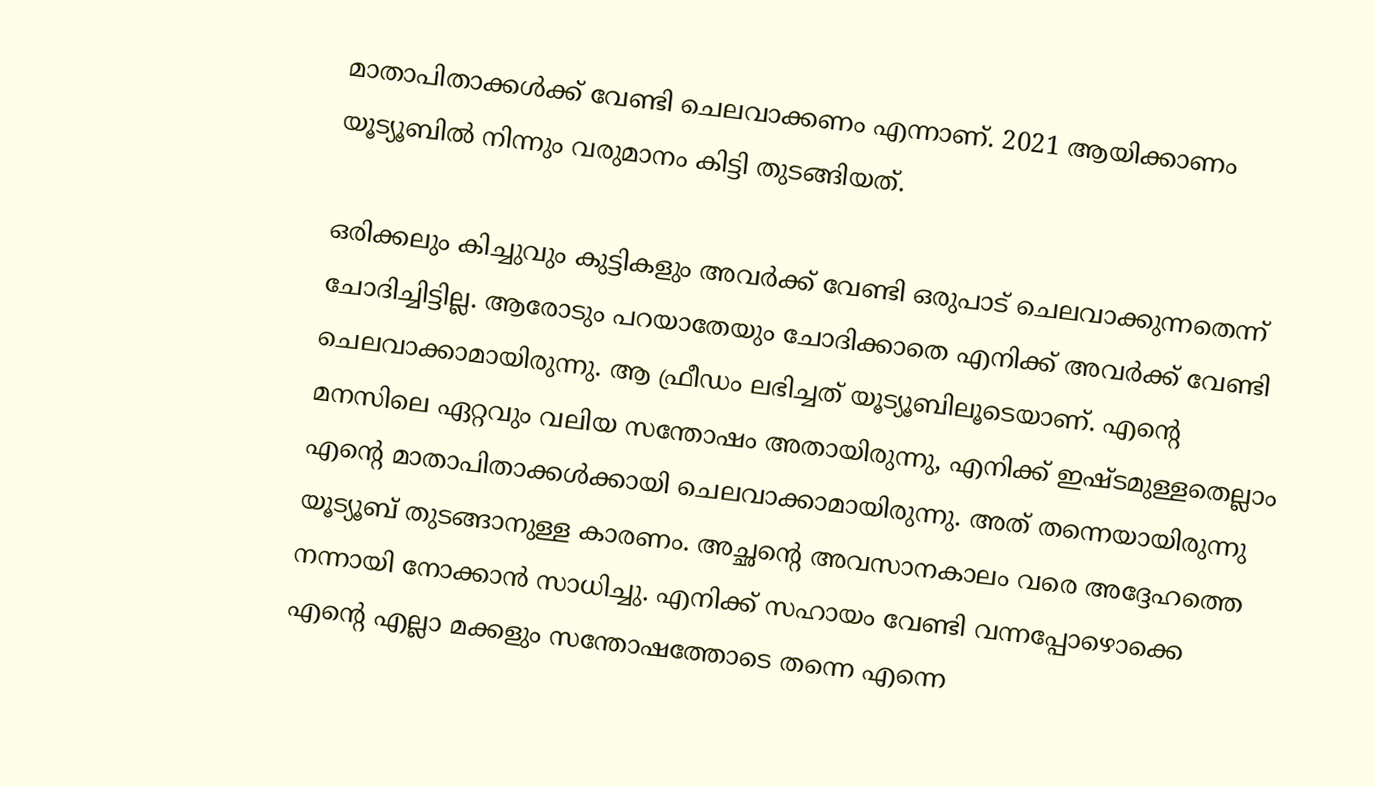മാതാപിതാക്കള്‍ക്ക് വേണ്ടി ചെലവാക്കണം എന്നാണ്. 2021 ആയിക്കാണം യൂട്യൂബില്‍ നിന്നും വരുമാനം കിട്ടി തുടങ്ങിയത്.

ഒരിക്കലും കിച്ചുവും കുട്ടികളും അവര്‍ക്ക് വേണ്ടി ഒരുപാട് ചെലവാക്കുന്നതെന്ന് ചോദിച്ചിട്ടില്ല. ആരോടും പറയാതേയും ചോദിക്കാതെ എനിക്ക് അവര്‍ക്ക് വേണ്ടി ചെലവാക്കാമായിരുന്നു. ആ ഫ്രീഡം ലഭിച്ചത് യൂട്യൂബിലൂടെയാണ്. എന്റെ മനസിലെ ഏറ്റവും വലിയ സന്തോഷം അതായിരുന്നു, എനിക്ക് ഇഷ്ടമുള്ളതെല്ലാം എന്റെ മാതാപിതാക്കള്‍ക്കായി ചെലവാക്കാമായിരുന്നു. അത് തന്നെയായിരുന്നു യൂട്യൂബ് തുടങ്ങാനുള്ള കാരണം. അച്ഛന്റെ അവസാനകാലം വരെ അദ്ദേഹത്തെ നന്നായി നോക്കാന്‍ സാധിച്ചു. എനിക്ക് സഹായം വേണ്ടി വന്നപ്പോഴൊക്കെ എന്റെ എല്ലാ മക്കളും സന്തോഷത്തോടെ തന്നെ എന്നെ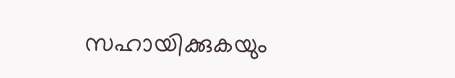സഹായിക്കുകയും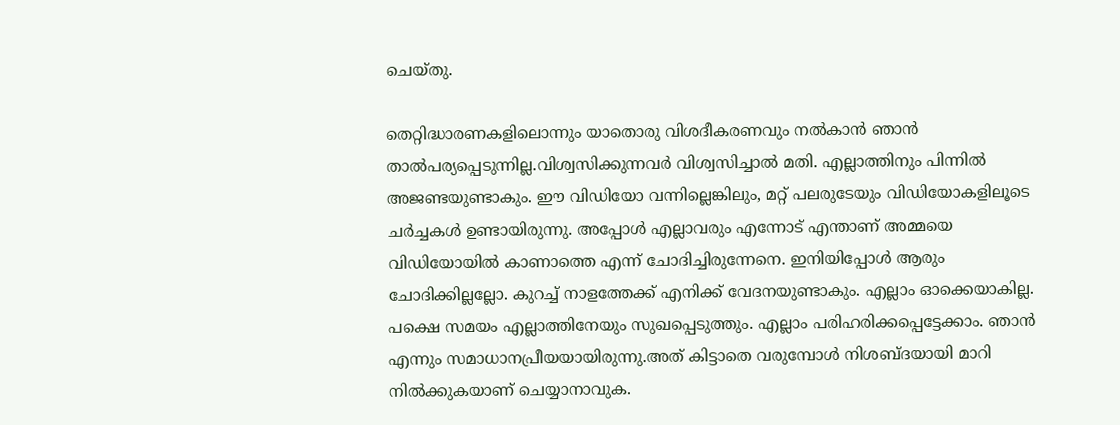ചെയ്തു.

തെറ്റിദ്ധാരണകളിലൊന്നും യാതൊരു വിശദീകരണവും നല്‍കാന്‍ ഞാന്‍ താല്‍പര്യപ്പെടുന്നില്ല.വിശ്വസിക്കുന്നവര്‍ വിശ്വസിച്ചാല്‍ മതി. എല്ലാത്തിനും പിന്നില്‍ അജണ്ടയുണ്ടാകും. ഈ വിഡിയോ വന്നില്ലെങ്കിലും, മറ്റ് പലരുടേയും വിഡിയോകളിലൂടെ ചര്‍ച്ചകള്‍ ഉണ്ടായിരുന്നു. അപ്പോള്‍ എല്ലാവരും എന്നോട് എന്താണ് അമ്മയെ വിഡിയോയില്‍ കാണാത്തെ എന്ന് ചോദിച്ചിരുന്നേനെ. ഇനിയിപ്പോള്‍ ആരും ചോദിക്കില്ലല്ലോ. കുറച്ച് നാളത്തേക്ക് എനിക്ക് വേദനയുണ്ടാകും. എല്ലാം ഓക്കെയാകില്ല. പക്ഷെ സമയം എല്ലാത്തിനേയും സുഖപ്പെടുത്തും. എല്ലാം പരിഹരിക്കപ്പെട്ടേക്കാം. ഞാന്‍ എന്നും സമാധാനപ്രീയയായിരുന്നു.അത് കിട്ടാതെ വരുമ്പോള്‍ നിശബ്ദയായി മാറി നില്‍ക്കുകയാണ് ചെയ്യാനാവുക.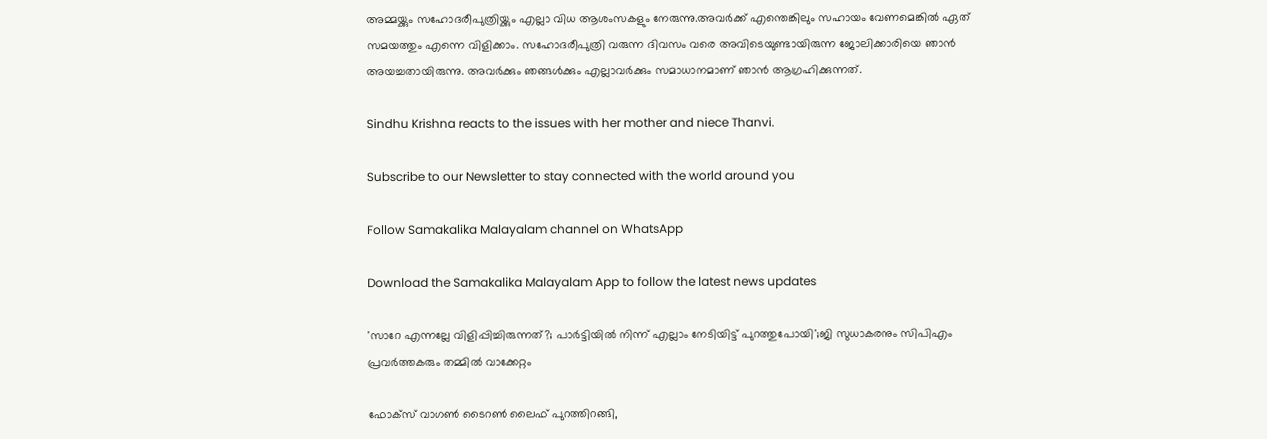അമ്മയ്ക്കും സഹോദരീപുത്രിയ്ക്കും എല്ലാ വിധ ആശംസകളും നേരുന്നു.അവര്‍ക്ക് എന്തെങ്കിലും സഹായം വേണമെങ്കില്‍ ഏത് സമയത്തും എന്നെ വിളിക്കാം. സഹോദരീപുത്രി വരുന്ന ദിവസം വരെ അവിടെയുണ്ടായിരുന്ന ജോലിക്കാരിയെ ഞാന്‍ അയച്ചതായിരുന്നു. അവര്‍ക്കും ഞങ്ങള്‍ക്കും എല്ലാവര്‍ക്കും സമാധാനമാണ് ഞാന്‍ ആഗ്രഹിക്കുന്നത്.

Sindhu Krishna reacts to the issues with her mother and niece Thanvi.

Subscribe to our Newsletter to stay connected with the world around you

Follow Samakalika Malayalam channel on WhatsApp

Download the Samakalika Malayalam App to follow the latest news updates

'സാറേ എന്നല്ലേ വിളിപ്പിച്ചിരുന്നത്?; പാര്‍ട്ടിയില്‍ നിന്ന് എല്ലാം നേടിയിട്ട് പുറത്തുപോയി';ജി സുധാകരനും സിപിഎം പ്രവര്‍ത്തകരും തമ്മില്‍ വാക്കേറ്റം

ഫോക്സ് വാഗണ്‍ ടൈറണ്‍ ലൈഫ് പുറത്തിറങ്ങി,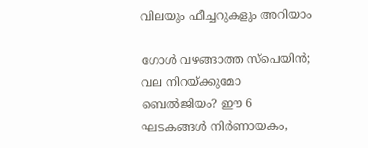വിലയും ഫീച്ചറുകളും അറിയാം

ഗോൾ വഴങ്ങാത്ത സ്പെയിൻ; വല നിറയ്ക്കുമോ ബെൽജിയം? ഈ 6 ഘടകങ്ങൾ നിർണായകം,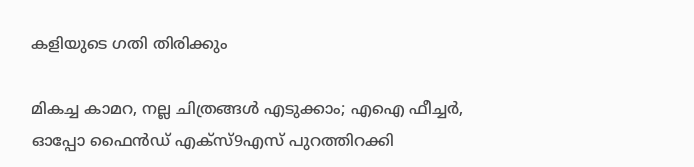കളിയുടെ ഗതി തിരിക്കും

മികച്ച കാമറ, നല്ല ചിത്രങ്ങള്‍ എടുക്കാം; എഐ ഫീച്ചര്‍, ഓപ്പോ ഫൈന്‍ഡ് എക്‌സ്9എസ് പുറത്തിറക്കി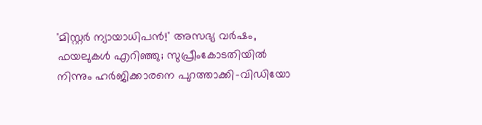'മിസ്റ്റര്‍ ന്യായാധിപന്‍!' അസഭ്യ വര്‍ഷം, ഫയലുകള്‍ എറിഞ്ഞു; സുപ്രീംകോടതിയില്‍ നിന്നും ഹര്‍ജിക്കാരനെ പുറത്താക്കി-വിഡിയോ